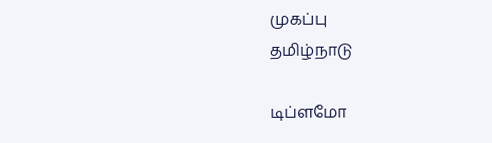முகப்பு
தமிழ்நாடு

டிப்ளமோ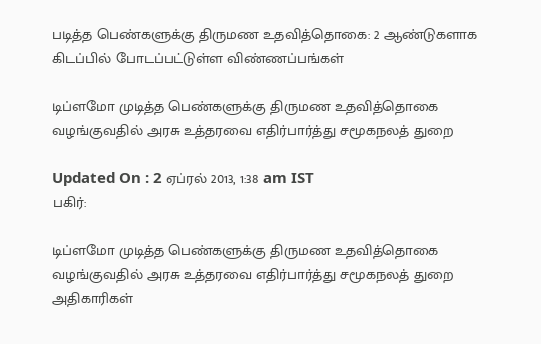படித்த பெண்களுக்கு திருமண உதவித்தொகை: 2 ஆண்டுகளாக கிடப்பில் போடப்பட்டுள்ள விண்ணப்பங்கள்

டிப்ளமோ முடித்த பெண்களுக்கு திருமண உதவித்தொகை வழங்குவதில் அரசு உத்தரவை எதிர்பார்த்து சமூகநலத் துறை

Updated On : 2 ஏப்ரல் 2013, 1:38 am IST
பகிர்:

டிப்ளமோ முடித்த பெண்களுக்கு திருமண உதவித்தொகை வழங்குவதில் அரசு உத்தரவை எதிர்பார்த்து சமூகநலத் துறை அதிகாரிகள்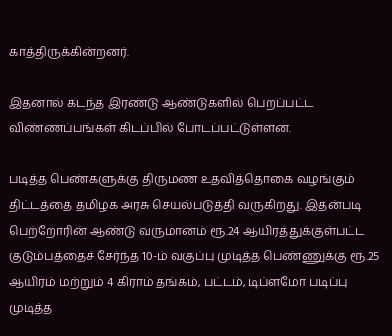காத்திருக்கின்றனர்.

இதனால் கடந்த இரண்டு ஆண்டுகளில் பெறப்பட்ட விண்ணப்பங்கள் கிடப்பில் போடப்பட்டுள்ளன.

படித்த பெண்களுக்கு திருமண உதவித்தொகை வழங்கும் திட்டத்தை தமிழக அரசு செயல்படுத்தி வருகிறது. இதன்படி பெற்றோரின் ஆண்டு வருமானம் ரூ.24 ஆயிரத்துக்குள்பட்ட குடும்பத்தைச் சேர்ந்த 10-ம் வகுப்பு முடித்த பெண்ணுக்கு ரூ.25 ஆயிரம் மற்றும் 4 கிராம் தங்கம், பட்டம், டிப்ளமோ படிப்பு முடித்த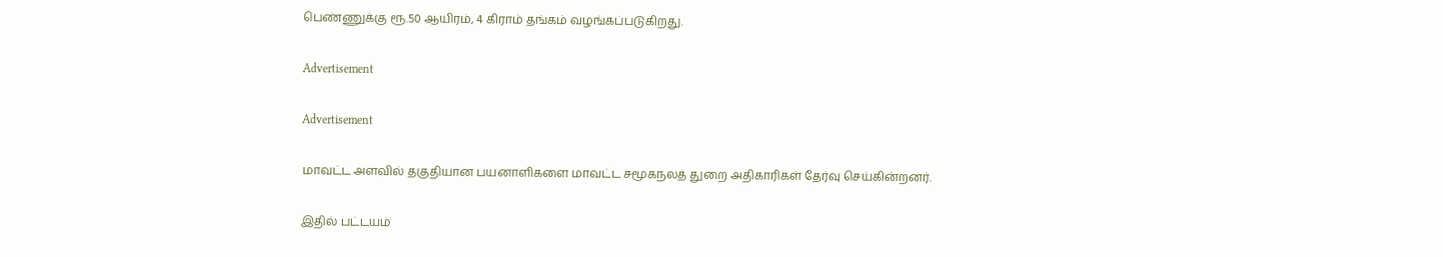பெண்ணுக்கு ரூ.50 ஆயிரம், 4 கிராம் தங்கம் வழங்கப்படுகிறது.

Advertisement

Advertisement

மாவட்ட அளவில் தகுதியான பயனாளிகளை மாவட்ட சமூகநலத் துறை அதிகாரிகள் தேர்வு செய்கின்றனர்.

இதில் பட்டயம்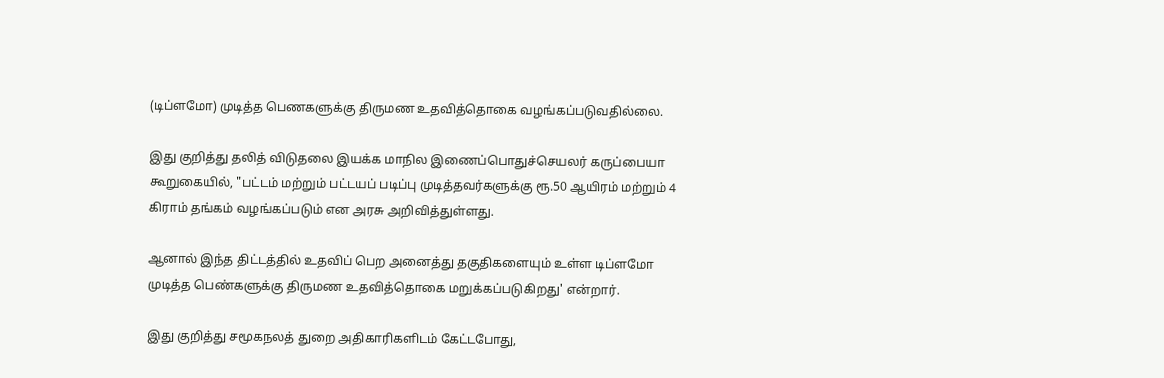(டிப்ளமோ) முடித்த பெணகளுக்கு திருமண உதவித்தொகை வழங்கப்படுவதில்லை.

இது குறித்து தலித் விடுதலை இயக்க மாநில இணைப்பொதுச்செயலர் கருப்பையா கூறுகையில், "பட்டம் மற்றும் பட்டயப் படிப்பு முடித்தவர்களுக்கு ரூ.50 ஆயிரம் மற்றும் 4 கிராம் தங்கம் வழங்கப்படும் என அரசு அறிவித்துள்ளது.

ஆனால் இந்த திட்டத்தில் உதவிப் பெற அனைத்து தகுதிகளையும் உள்ள டிப்ளமோ முடித்த பெண்களுக்கு திருமண உதவித்தொகை மறுக்கப்படுகிறது' என்றார்.

இது குறித்து சமூகநலத் துறை அதிகாரிகளிடம் கேட்டபோது,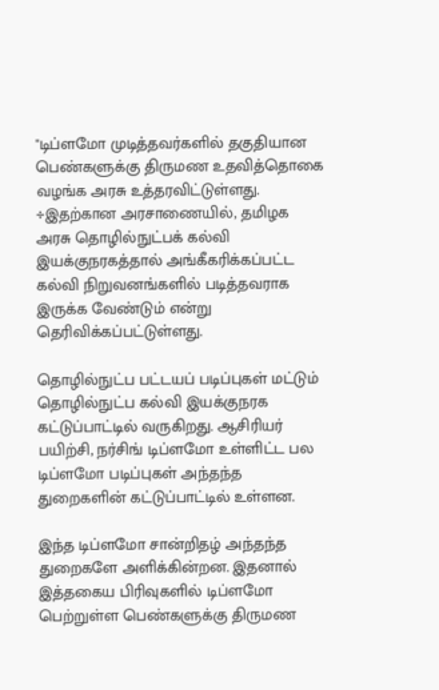"டிப்ளமோ முடித்தவர்களில் தகுதியான பெண்களுக்கு திருமண உதவித்தொகை வழங்க அரசு உத்தரவிட்டுள்ளது. ÷இதற்கான அரசாணையில், தமிழக அரசு தொழில்நுட்பக் கல்வி இயக்குநரகத்தால் அங்கீகரிக்கப்பட்ட கல்வி நிறுவனங்களில் படித்தவராக இருக்க வேண்டும் என்று தெரிவிக்கப்பட்டுள்ளது.

தொழில்நுட்ப பட்டயப் படிப்புகள் மட்டும் தொழில்நுட்ப கல்வி இயக்குநரக கட்டுப்பாட்டில் வருகிறது. ஆசிரியர் பயிற்சி, நர்சிங் டிப்ளமோ உள்ளிட்ட பல டிப்ளமோ படிப்புகள் அந்தந்த துறைகளின் கட்டுப்பாட்டில் உள்ளன.

இந்த டிப்ளமோ சான்றிதழ் அந்தந்த துறைகளே அளிக்கின்றன. இதனால் இத்தகைய பிரிவுகளில் டிப்ளமோ பெற்றுள்ள பெண்களுக்கு திருமண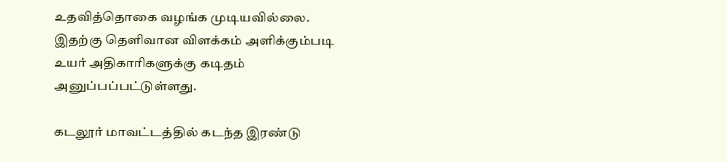உதவித்தொகை வழங்க முடியவில்லை. இதற்கு தெளிவான விளக்கம் அளிக்கும்படி உயர் அதிகாரிகளுக்கு கடிதம் அனுப்பப்பட்டுள்ளது.

கடலூர் மாவட்டத்தில் கடந்த இரண்டு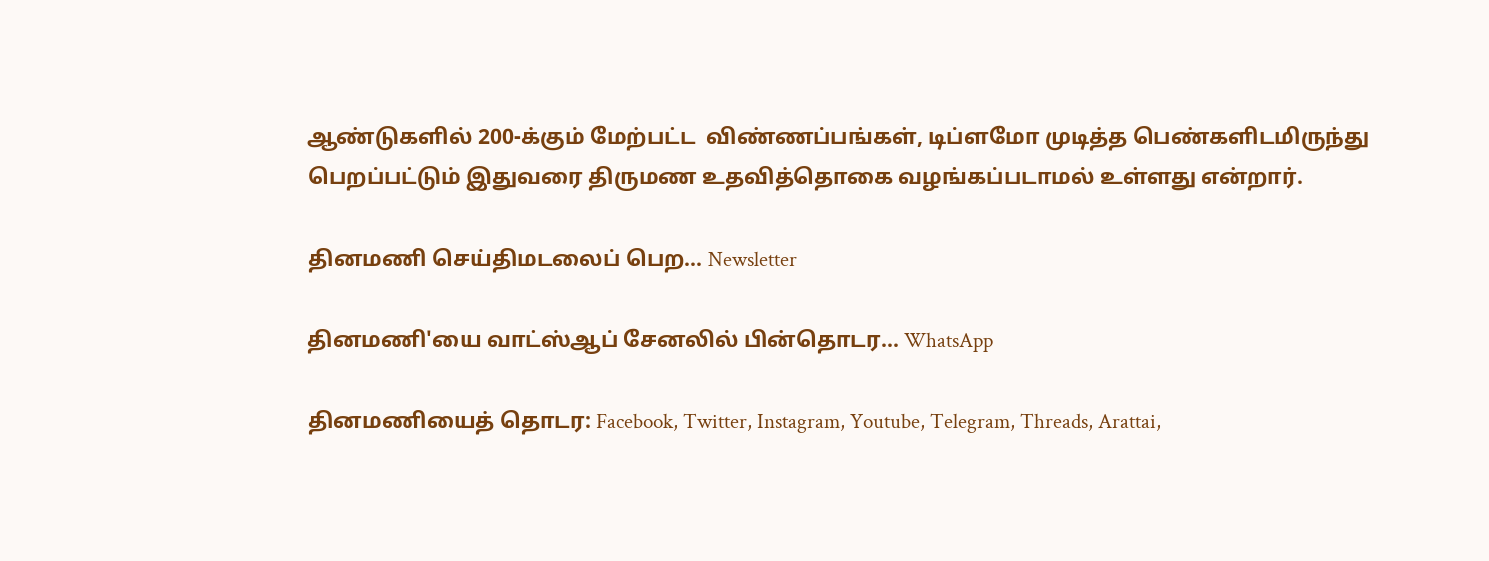ஆண்டுகளில் 200-க்கும் மேற்பட்ட  விண்ணப்பங்கள், டிப்ளமோ முடித்த பெண்களிடமிருந்து பெறப்பட்டும் இதுவரை திருமண உதவித்தொகை வழங்கப்படாமல் உள்ளது என்றார்.

தினமணி செய்திமடலைப் பெற... Newsletter

தினமணி'யை வாட்ஸ்ஆப் சேனலில் பின்தொடர... WhatsApp

தினமணியைத் தொடர: Facebook, Twitter, Instagram, Youtube, Telegram, Threads, Arattai,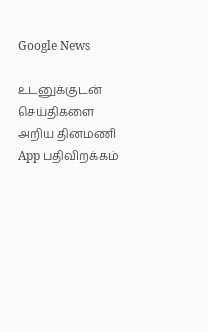Google News

உடனுக்குடன் செய்திகளை அறிய தினமணி App பதிவிறக்கம்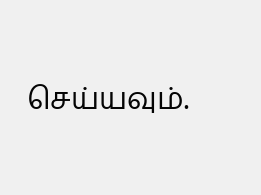செய்யவும்.